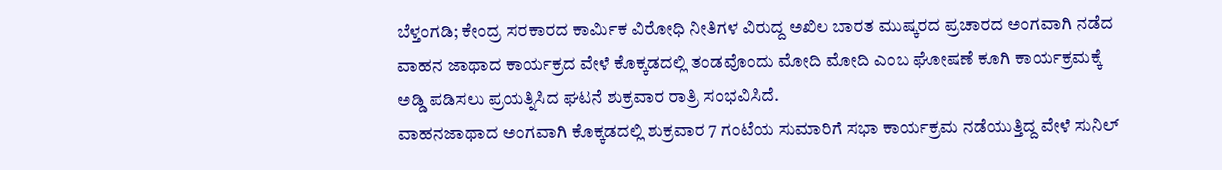ಬೆಳ್ತಂಗಡಿ; ಕೇಂದ್ರ ಸರಕಾರದ ಕಾರ್ಮಿಕ ವಿರೋಧಿ ನೀತಿಗಳ ವಿರುದ್ದ ಅಖಿಲ ಬಾರತ ಮುಷ್ಕರದ ಪ್ರಚಾರದ ಅಂಗವಾಗಿ ನಡೆದ ವಾಹನ ಜಾಥಾದ ಕಾರ್ಯಕ್ರದ ವೇಳೆ ಕೊಕ್ಕಡದಲ್ಲಿ ತಂಡವೊಂದು ಮೋದಿ ಮೋದಿ ಎಂಬ ಘೋಷಣೆ ಕೂಗಿ ಕಾರ್ಯಕ್ರಮಕ್ಕೆ ಅಡ್ಡಿ ಪಡಿಸಲು ಪ್ರಯತ್ನಿಸಿದ ಘಟನೆ ಶುಕ್ರವಾರ ರಾತ್ರಿ ಸಂಭವಿಸಿದೆ.
ವಾಹನಜಾಥಾದ ಅಂಗವಾಗಿ ಕೊಕ್ಕಡದಲ್ಲಿ ಶುಕ್ರವಾರ 7 ಗಂಟೆಯ ಸುಮಾರಿಗೆ ಸಭಾ ಕಾರ್ಯಕ್ರಮ ನಡೆಯುತ್ತಿದ್ದ ವೇಳೆ ಸುನಿಲ್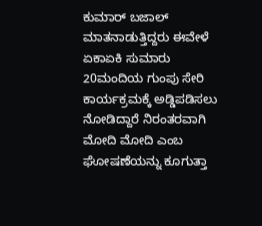ಕುಮಾರ್ ಬಜಾಲ್ ಮಾತನಾಡುತ್ತಿದ್ದರು ಈವೇಳೆ ಏಕಾಏಕಿ ಸುಮಾರು 20ಮಂದಿಯ ಗುಂಪು ಸೇರಿ ಕಾರ್ಯಕ್ರಮಕ್ಕೆ ಅಡ್ಡಿಪಡಿಸಲು ನೋಡಿದ್ದಾರೆ ನಿರಂತರವಾಗಿ ಮೋದಿ ಮೋದಿ ಎಂಬ ಘೋಷಣೆಯನ್ನು ಕೂಗುತ್ತಾ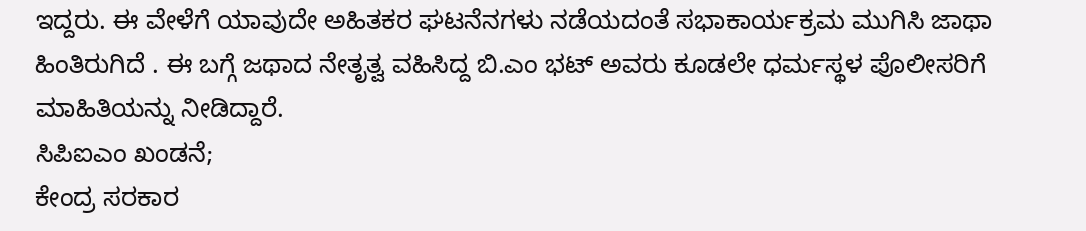ಇದ್ದರು. ಈ ವೇಳೆಗೆ ಯಾವುದೇ ಅಹಿತಕರ ಘಟನೆನಗಳು ನಡೆಯದಂತೆ ಸಭಾಕಾರ್ಯಕ್ರಮ ಮುಗಿಸಿ ಜಾಥಾ ಹಿಂತಿರುಗಿದೆ . ಈ ಬಗ್ಗೆ ಜಥಾದ ನೇತೃತ್ವ ವಹಿಸಿದ್ದ ಬಿ.ಎಂ ಭಟ್ ಅವರು ಕೂಡಲೇ ಧರ್ಮಸ್ಥಳ ಪೊಲೀಸರಿಗೆ ಮಾಹಿತಿಯನ್ನು ನೀಡಿದ್ದಾರೆ.
ಸಿಪಿಐಎಂ ಖಂಡನೆ;
ಕೇಂದ್ರ ಸರಕಾರ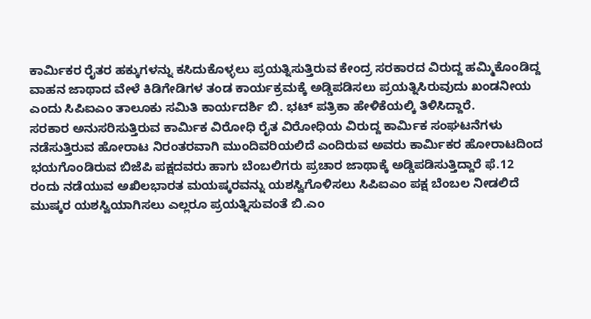ಕಾರ್ಮಿಕರ ರೈತರ ಹಕ್ಕುಗಳನ್ನು ಕಸಿದುಕೊಳ್ಳಲು ಪ್ರಯತ್ನಿಸುತ್ತಿರುವ ಕೇಂದ್ರ ಸರಕಾರದ ವಿರುದ್ದ ಹಮ್ಮಿಕೊಂಡಿದ್ದ ವಾಹನ ಜಾಥಾದ ವೇಳೆ ಕಿಡಿಗೇಡಿಗಳ ತಂಡ ಕಾರ್ಯಕ್ರಮಕ್ಕೆ ಅಡ್ಡಿಪಡಿಸಲು ಪ್ರಯತ್ನಿಸಿರುವುದು ಖಂಡನೀಯ ಎಂದು ಸಿಪಿಐಎಂ ತಾಲೂಕು ಸಮಿತಿ ಕಾರ್ಯದರ್ಶಿ ಬಿ. ಭಟ್ ಪತ್ರಿಕಾ ಹೇಳಿಕೆಯಲ್ಕಿ ತಿಳಿಸಿದ್ದಾರೆ.
ಸರಕಾರ ಅನುಸರಿಸುತ್ತಿರುವ ಕಾರ್ಮಿಕ ವಿರೋಧಿ ರೈತ ವಿರೋಧಿಯ ವಿರುದ್ದ ಕಾರ್ಮಿಕ ಸಂಘಟನೆಗಳು ನಡೆಸುತ್ತಿರುವ ಹೋರಾಟ ನಿರಂತರವಾಗಿ ಮುಂದಿವರಿಯಲಿದೆ ಎಂದಿರುವ ಅವರು ಕಾರ್ಮಿಕರ ಹೋರಾಟದಿಂದ ಭಯಗೊಂಡಿರುವ ಬಿಜೆಪಿ ಪಕ್ಷದವರು ಹಾಗು ಬೆಂಬಲಿಗರು ಪ್ರಚಾರ ಜಾಥಾಕ್ಕೆ ಅಡ್ಡಿಪಡಿಸುತ್ತಿದ್ದಾರೆ ಫೆ.12 ರಂದು ನಡೆಯುವ ಅಖಿಲಭಾರತ ಮಯಷ್ಕರವನ್ನು ಯಶಸ್ವಿಗೊಳಿಸಲು ಸಿಪಿಐಎಂ ಪಕ್ಷ ಬೆಂಬಲ ನೀಡಲಿದೆ ಮುಷ್ಕರ ಯಶಸ್ವಿಯಾಗಿಸಲು ಎಲ್ಲರೂ ಪ್ರಯತ್ನಿಸುವಂತೆ ಬಿ.ಎಂ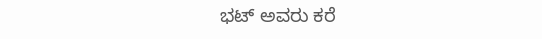ಭಟ್ ಅವರು ಕರೆ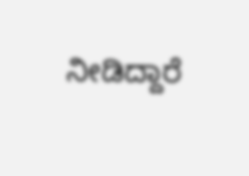ನೀಡಿದ್ದಾರೆ